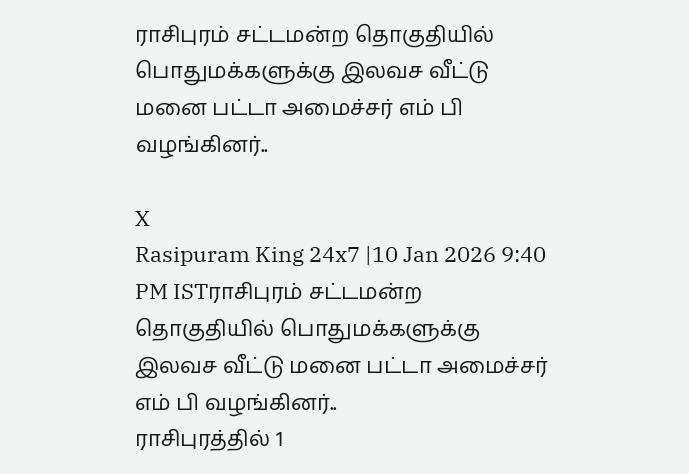ராசிபுரம் சட்டமன்ற தொகுதியில் பொதுமக்களுக்கு இலவச வீட்டு மனை பட்டா அமைச்சர் எம் பி வழங்கினர்..

X
Rasipuram King 24x7 |10 Jan 2026 9:40 PM ISTராசிபுரம் சட்டமன்ற தொகுதியில் பொதுமக்களுக்கு இலவச வீட்டு மனை பட்டா அமைச்சர் எம் பி வழங்கினர்..
ராசிபுரத்தில் 1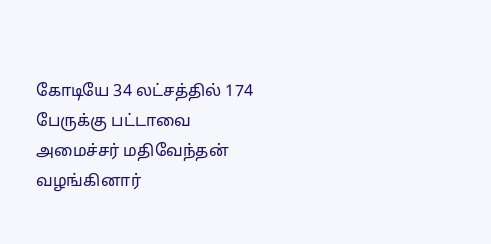கோடியே 34 லட்சத்தில் 174 பேருக்கு பட்டாவை அமைச்சர் மதிவேந்தன் வழங்கினார்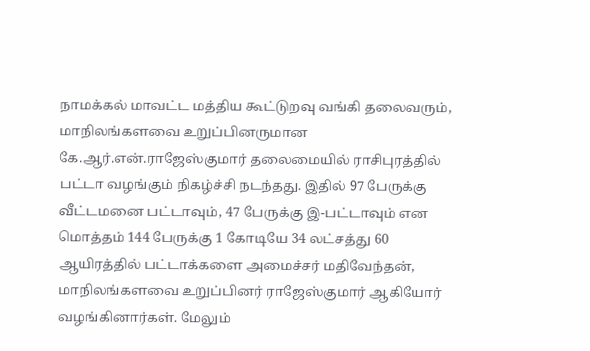நாமக்கல் மாவட்ட மத்திய கூட்டுறவு வங்கி தலைவரும், மாநிலங்களவை உறுப்பினருமான கே.ஆர்.என்.ராஜேஸ்குமார் தலைமையில் ராசிபுரத்தில் பட்டா வழங்கும் நிகழ்ச்சி நடந்தது. இதில் 97 பேருக்கு வீட்டமனை பட்டாவும், 47 பேருக்கு இ-பட்டாவும் என மொத்தம் 144 பேருக்கு 1 கோடியே 34 லட்சத்து 60 ஆயிரத்தில் பட்டாக்களை அமைச்சர் மதிவேந்தன், மாநிலங்களவை உறுப்பினர் ராஜேஸ்குமார் ஆகியோர் வழங்கினார்கள். மேலும்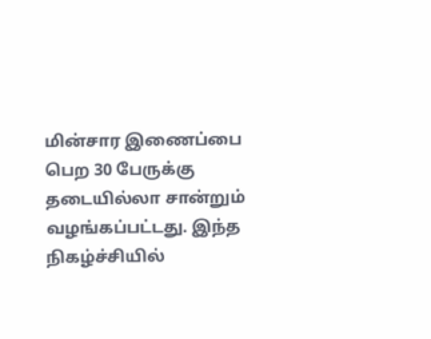மின்சார இணைப்பை பெற 30 பேருக்கு தடையில்லா சான்றும் வழங்கப்பட்டது. இந்த நிகழ்ச்சியில்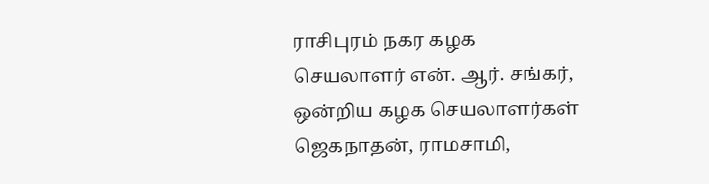ராசிபுரம் நகர கழக செயலாளர் என். ஆர். சங்கர், ஒன்றிய கழக செயலாளர்கள் ஜெகநாதன், ராமசாமி,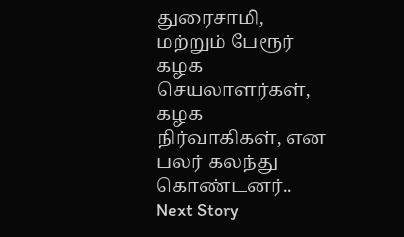துரைசாமி, மற்றும் பேரூர் கழக செயலாளர்கள், கழக நிர்வாகிகள், என பலர் கலந்து கொண்டனர்..
Next Story